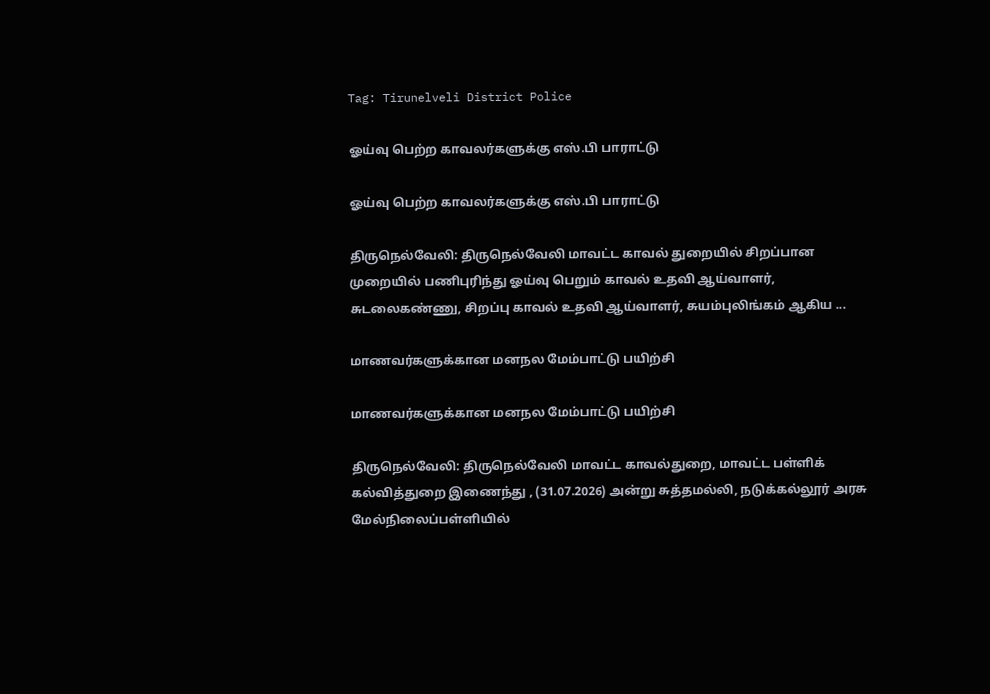Tag: Tirunelveli District Police

ஓய்வு பெற்ற காவலர்களுக்கு எஸ்.பி பாராட்டு

ஓய்வு பெற்ற காவலர்களுக்கு எஸ்.பி பாராட்டு

திருநெல்வேலி: திருநெல்வேலி மாவட்ட காவல் துறையில் சிறப்பான முறையில் பணிபுரிந்து ஓய்வு பெறும் காவல் உதவி ஆய்வாளர், சுடலைகண்ணு, சிறப்பு காவல் உதவி ஆய்வாளர், சுயம்புலிங்கம் ஆகிய ...

மாணவர்களுக்கான மனநல மேம்பாட்டு பயிற்சி

மாணவர்களுக்கான மனநல மேம்பாட்டு பயிற்சி

திருநெல்வேலி: திருநெல்வேலி மாவட்ட காவல்துறை, மாவட்ட பள்ளிக் கல்வித்துறை இணைந்து , (31.07.2026) அன்று சுத்தமல்லி, நடுக்கல்லூர் அரசு மேல்நிலைப்பள்ளியில்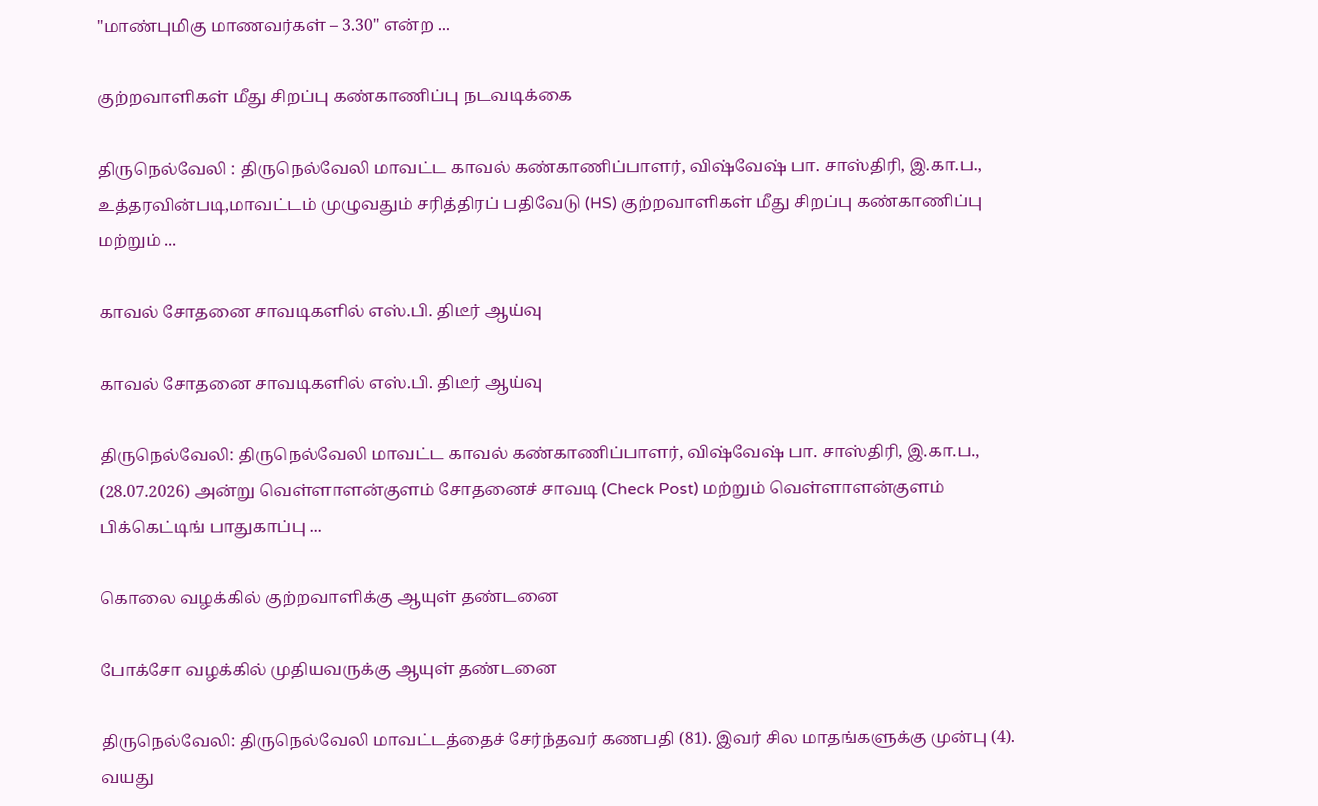"மாண்புமிகு மாணவர்கள் – 3.30" என்ற ...

குற்றவாளிகள் மீது சிறப்பு கண்காணிப்பு நடவடிக்கை

திருநெல்வேலி : திருநெல்வேலி மாவட்ட காவல் கண்காணிப்பாளர், விஷ்வேஷ் பா. சாஸ்திரி, இ.கா.ப., உத்தரவின்படி,மாவட்டம் முழுவதும் சரித்திரப் பதிவேடு (HS) குற்றவாளிகள் மீது சிறப்பு கண்காணிப்பு மற்றும் ...

காவல் சோதனை சாவடிகளில் எஸ்.பி. திடீர் ஆய்வு

காவல் சோதனை சாவடிகளில் எஸ்.பி. திடீர் ஆய்வு

திருநெல்வேலி: திருநெல்வேலி மாவட்ட காவல் கண்காணிப்பாளர், விஷ்வேஷ் பா. சாஸ்திரி, இ.கா.ப., (28.07.2026) அன்று வெள்ளாளன்குளம் சோதனைச் சாவடி (Check Post) மற்றும் வெள்ளாளன்குளம் பிக்கெட்டிங் பாதுகாப்பு ...

கொலை வழக்கில் குற்றவாளிக்கு ஆயுள் தண்டனை

போக்சோ வழக்கில் முதியவருக்கு ஆயுள் தண்டனை

திருநெல்வேலி: திருநெல்வேலி மாவட்டத்தைச் சேர்ந்தவர் கணபதி (81). இவர் சில மாதங்களுக்கு முன்பு (4). வயது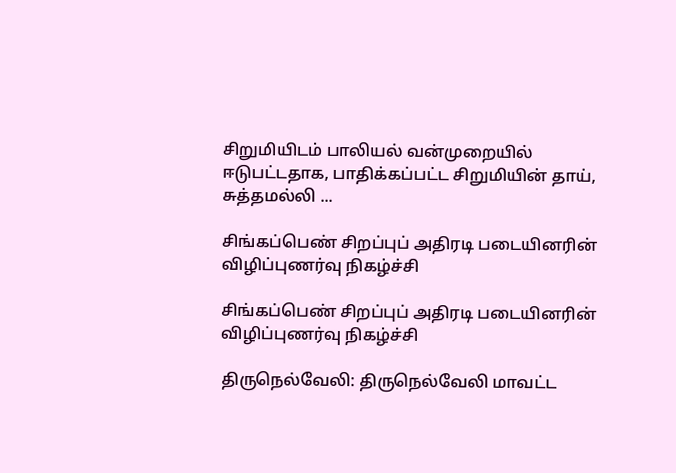சிறுமியிடம் பாலியல் வன்முறையில் ஈடுபட்டதாக, பாதிக்கப்பட்ட சிறுமியின் தாய், சுத்தமல்லி ...

சிங்கப்பெண் சிறப்புப் அதிரடி படையினரின் விழிப்புணர்வு நிகழ்ச்சி

சிங்கப்பெண் சிறப்புப் அதிரடி படையினரின் விழிப்புணர்வு நிகழ்ச்சி

திருநெல்வேலி: திருநெல்வேலி மாவட்ட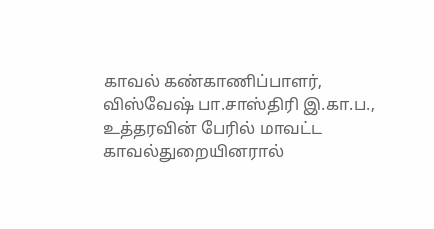காவல் கண்காணிப்பாளர், விஸ்வேஷ் பா.சாஸ்திரி இ.கா.ப., உத்தரவின் பேரில் மாவட்ட காவல்துறையினரால்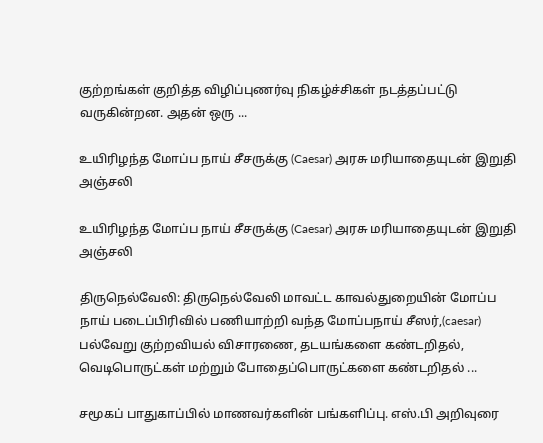குற்றங்கள் குறித்த விழிப்புணர்வு நிகழ்ச்சிகள் நடத்தப்பட்டு வருகின்றன. அதன் ஒரு ...

உயிரிழந்த மோப்ப நாய் சீசருக்கு (Caesar) அரசு மரியாதையுடன் இறுதி அஞ்சலி

உயிரிழந்த மோப்ப நாய் சீசருக்கு (Caesar) அரசு மரியாதையுடன் இறுதி அஞ்சலி

திருநெல்வேலி: திருநெல்வேலி மாவட்ட காவல்துறையின் மோப்ப நாய் படைப்பிரிவில் பணியாற்றி வந்த மோப்பநாய் சீஸர்,(caesar) பல்வேறு குற்றவியல் விசாரணை, தடயங்களை கண்டறிதல், வெடிபொருட்கள் மற்றும் போதைப்பொருட்களை கண்டறிதல் ...

சமூகப் பாதுகாப்பில் மாணவர்களின் பங்களிப்பு. எஸ்.பி அறிவுரை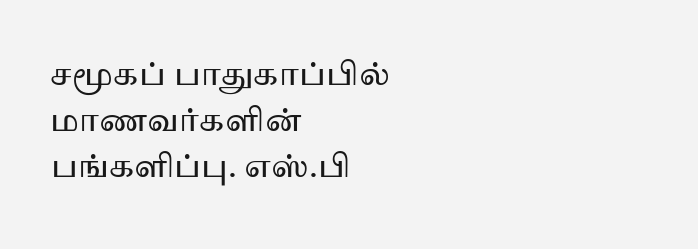சமூகப் பாதுகாப்பில் மாணவர்களின் பங்களிப்பு. எஸ்.பி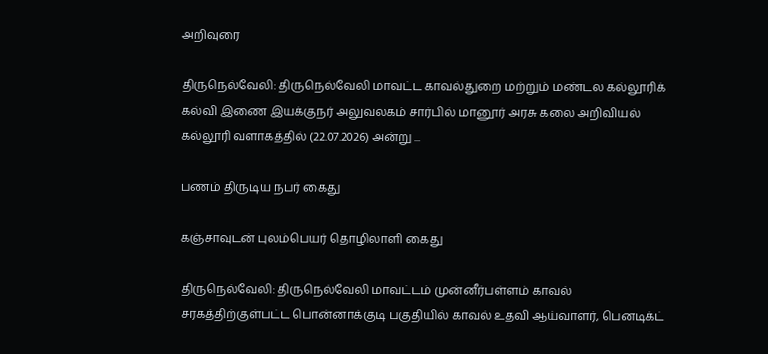அறிவுரை

திருநெல்வேலி: திருநெல்வேலி மாவட்ட காவல்துறை மற்றும் மண்டல கல்லூரிக் கல்வி இணை இயக்குநர் அலுவலகம் சார்பில் மானூர் அரசு கலை அறிவியல் கல்லூரி வளாகத்தில் (22.07.2026) அன்று ...

பணம் திருடிய நபர் கைது

கஞ்சாவுடன் புலம்பெயர் தொழிலாளி கைது

திருநெல்வேலி: திருநெல்வேலி மாவட்டம் முன்னீர்பள்ளம் காவல் சரகத்திற்குள்பட்ட பொன்னாக்குடி பகுதியில் காவல் உதவி ஆய்வாளர், பெனடிக்ட்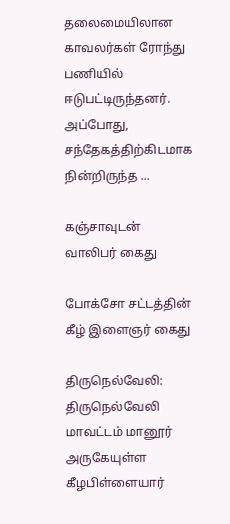தலைமையிலான காவலர்கள் ரோந்து பணியில் ஈடுபட்டிருந்தனர். அப்போது, சந்தேகத்திற்கிடமாக நின்றிருந்த ...

கஞ்சாவுடன் வாலிபர் கைது

போக்சோ சட்டத்தின் கீழ் இளைஞர் கைது

திருநெல்வேலி: திருநெல்வேலி மாவட்டம் மானூர் அருகேயுள்ள கீழபிள்ளையார்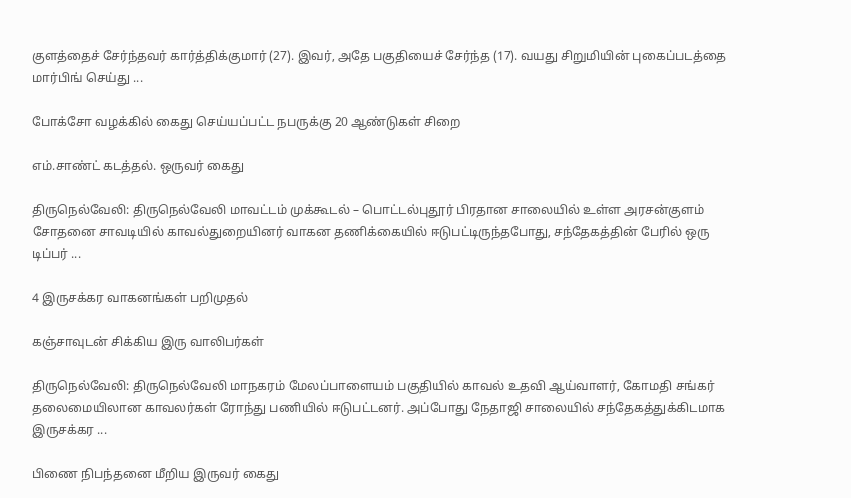குளத்தைச் சேர்ந்தவர் கார்த்திக்குமார் (27). இவர், அதே பகுதியைச் சேர்ந்த (17). வயது சிறுமியின் புகைப்படத்தை மார்பிங் செய்து ...

போக்சோ வழக்கில் கைது செய்யப்பட்ட நபருக்கு 20 ஆண்டுகள் சிறை

எம்.சாண்ட் கடத்தல். ஒருவர் கைது

திருநெல்வேலி: திருநெல்வேலி மாவட்டம் முக்கூடல் – பொட்டல்புதூர் பிரதான சாலையில் உள்ள அரசன்குளம் சோதனை சாவடியில் காவல்துறையினர் வாகன தணிக்கையில் ஈடுபட்டிருந்தபோது, சந்தேகத்தின் பேரில் ஒரு டிப்பர் ...

4 இருசக்கர வாகனங்கள் பறிமுதல்

கஞ்சாவுடன் சிக்கிய இரு வாலிபர்கள்

திருநெல்வேலி: திருநெல்வேலி மாநகரம் மேலப்பாளையம் பகுதியில் காவல் உதவி ஆய்வாளர், கோமதி சங்கர் தலைமையிலான காவலர்கள் ரோந்து பணியில் ஈடுபட்டனர். அப்போது நேதாஜி சாலையில் சந்தேகத்துக்கிடமாக இருசக்கர ...

பிணை நிபந்தனை மீறிய இருவர் கைது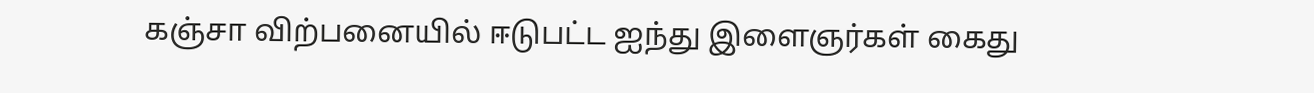கஞ்சா விற்பனையில் ஈடுபட்ட ஐந்து இளைஞர்கள் கைது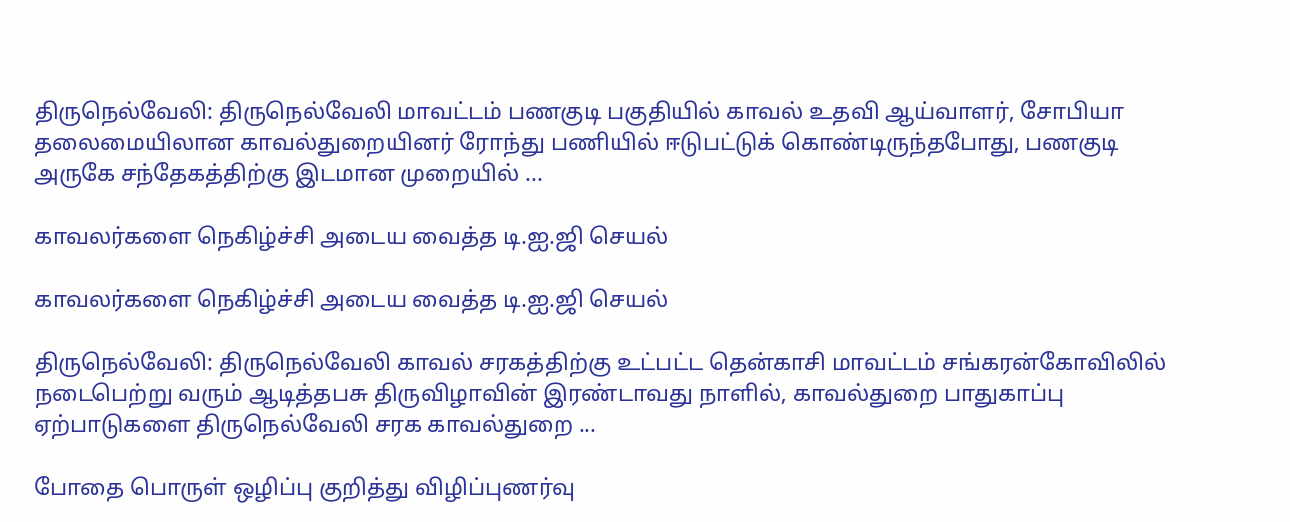திருநெல்வேலி: திருநெல்வேலி மாவட்டம் பணகுடி பகுதியில் காவல் உதவி ஆய்வாளர், சோபியா தலைமையிலான காவல்துறையினர் ரோந்து பணியில் ஈடுபட்டுக் கொண்டிருந்தபோது, பணகுடி அருகே சந்தேகத்திற்கு இடமான முறையில் ...

காவலர்களை நெகிழ்ச்சி அடைய வைத்த டி.ஐ.ஜி செயல்

காவலர்களை நெகிழ்ச்சி அடைய வைத்த டி.ஐ.ஜி செயல்

திருநெல்வேலி: திருநெல்வேலி காவல் சரகத்திற்கு உட்பட்ட தென்காசி மாவட்டம் சங்கரன்கோவிலில் நடைபெற்று வரும் ஆடித்தபசு திருவிழாவின் இரண்டாவது நாளில், காவல்துறை பாதுகாப்பு ஏற்பாடுகளை திருநெல்வேலி சரக காவல்துறை ...

போதை பொருள் ஒழிப்பு குறித்து விழிப்புணர்வு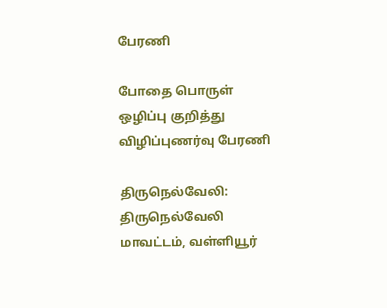பேரணி

போதை பொருள் ஒழிப்பு குறித்து விழிப்புணர்வு பேரணி

திருநெல்வேலி: திருநெல்வேலி மாவட்டம், வள்ளியூர்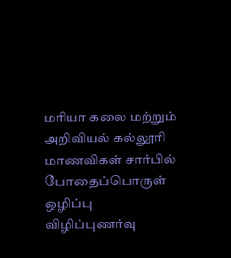மரியா கலை மற்றும் அறிவியல் கல்லூரி மாணவிகள் சார்பில் போதைப்பொருள் ஒழிப்பு விழிப்புணர்வு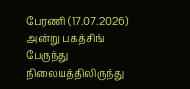பேரணி (17.07.2026) அன்று பகத்சிங் பேருந்து நிலையத்திலிருந்து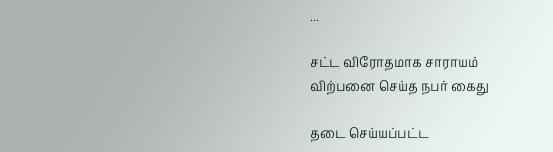...

சட்ட விரோதமாக சாராயம் விற்பனை செய்த நபர் கைது

தடை செய்யப்பட்ட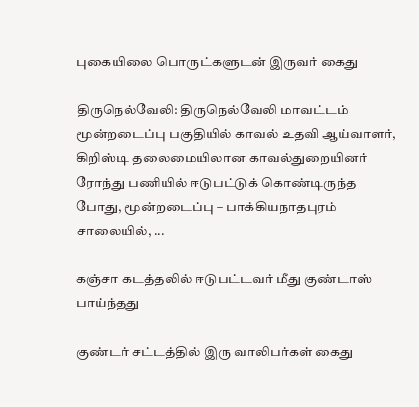புகையிலை பொருட்களுடன் இருவர் கைது

திருநெல்வேலி: திருநெல்வேலி மாவட்டம் மூன்றடைப்பு பகுதியில் காவல் உதவி ஆய்வாளர், கிறிஸ்டி தலைமையிலான காவல்துறையினர் ரோந்து பணியில் ஈடுபட்டுக் கொண்டிருந்த போது, மூன்றடைப்பு – பாக்கியநாதபுரம் சாலையில், ...

கஞ்சா கடத்தலில் ஈடுபட்டவர் மீது குண்டாஸ் பாய்ந்தது

குண்டர் சட்டத்தில் இரு வாலிபர்கள் கைது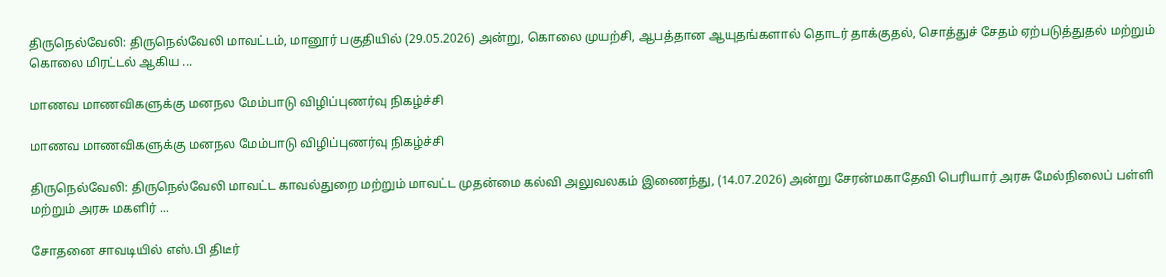திருநெல்வேலி: திருநெல்வேலி மாவட்டம், மானூர் பகுதியில் (29.05.2026) அன்று, கொலை முயற்சி, ஆபத்தான ஆயுதங்களால் தொடர் தாக்குதல், சொத்துச் சேதம் ஏற்படுத்துதல் மற்றும் கொலை மிரட்டல் ஆகிய ...

மாணவ மாணவிகளுக்கு மனநல மேம்பாடு விழிப்புணர்வு நிகழ்ச்சி

மாணவ மாணவிகளுக்கு மனநல மேம்பாடு விழிப்புணர்வு நிகழ்ச்சி

திருநெல்வேலி: திருநெல்வேலி மாவட்ட காவல்துறை மற்றும் மாவட்ட முதன்மை கல்வி அலுவலகம் இணைந்து, (14.07.2026) அன்று சேரன்மகாதேவி பெரியார் அரசு மேல்நிலைப் பள்ளி மற்றும் அரசு மகளிர் ...

சோதனை சாவடியில் எஸ்.பி திடீர்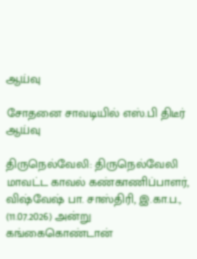ஆய்வு

சோதனை சாவடியில் எஸ்.பி திடீர் ஆய்வு

திருநெல்வேலி: திருநெல்வேலி மாவட்ட காவல் கண்காணிப்பாளர், விஷ்வேஷ் பா. சாஸ்திரி, இ.கா.ப., (11.07.2026) அன்று கங்கைகொண்டான்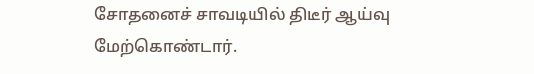சோதனைச் சாவடியில் திடீர் ஆய்வு மேற்கொண்டார்.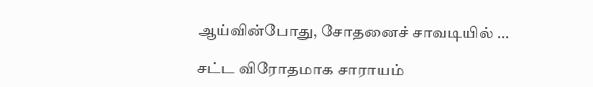ஆய்வின்போது, சோதனைச் சாவடியில் ...

சட்ட விரோதமாக சாராயம்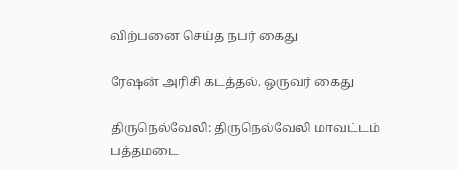விற்பனை செய்த நபர் கைது

ரேஷன் அரிசி கடத்தல். ஒருவர் கைது

திருநெல்வேலி: திருநெல்வேலி மாவட்டம் பத்தமடை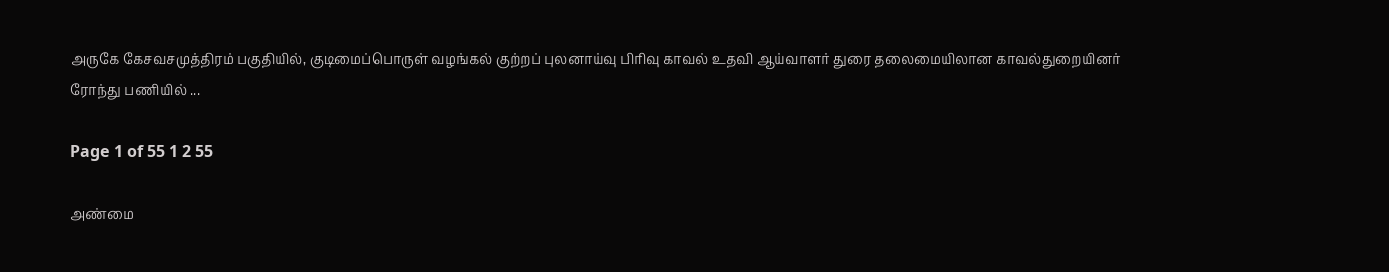அருகே கேசவசமுத்திரம் பகுதியில், குடிமைப்பொருள் வழங்கல் குற்றப் புலனாய்வு பிரிவு காவல் உதவி ஆய்வாளர் துரை தலைமையிலான காவல்துறையினர் ரோந்து பணியில் ...

Page 1 of 55 1 2 55

அண்மை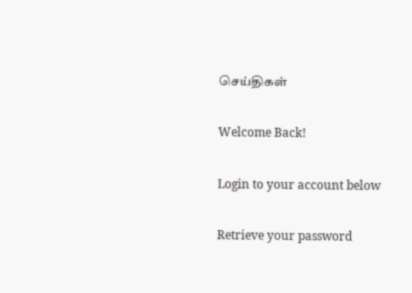செய்திகள்

Welcome Back!

Login to your account below

Retrieve your password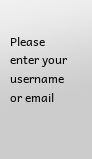Please enter your username or email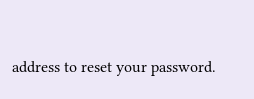address to reset your password.